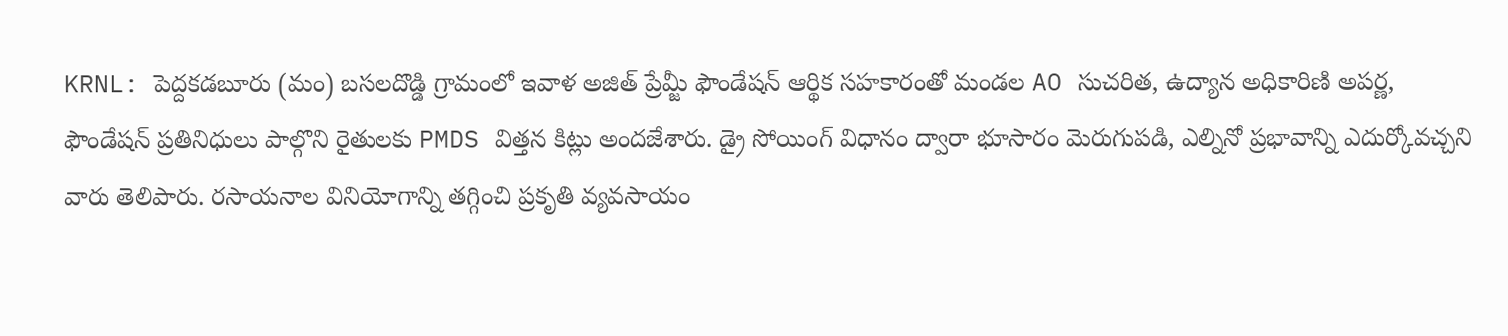KRNL: పెద్దకడబూరు (మం) బసలదొడ్డి గ్రామంలో ఇవాళ అజిత్ ప్రేమ్జీ ఫౌండేషన్ ఆర్థిక సహకారంతో మండల AO సుచరిత, ఉద్యాన అధికారిణి అపర్ణ, ఫౌండేషన్ ప్రతినిధులు పాల్గొని రైతులకు PMDS విత్తన కిట్లు అందజేశారు. డ్రై సోయింగ్ విధానం ద్వారా భూసారం మెరుగుపడి, ఎల్నినో ప్రభావాన్ని ఎదుర్కోవచ్చని వారు తెలిపారు. రసాయనాల వినియోగాన్ని తగ్గించి ప్రకృతి వ్యవసాయం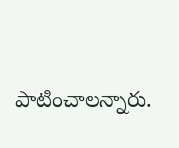పాటించాలన్నారు.